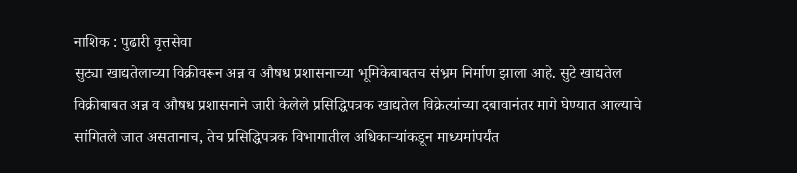नाशिक : पुढारी वृत्तसेवा
सुट्या खाद्यतेलाच्या विक्रीवरून अन्न व औषध प्रशासनाच्या भूमिकेबाबतच संभ्रम निर्माण झाला आहे. सुटे खाद्यतेल विक्रीबाबत अन्न व औषध प्रशासनाने जारी केलेले प्रसिद्धिपत्रक खाद्यतेल विक्रेत्यांच्या दबावानंतर मागे घेण्यात आल्याचे सांगितले जात असतानाच, तेच प्रसिद्धिपत्रक विभागातील अधिकाऱ्यांकडून माध्यमांपर्यंत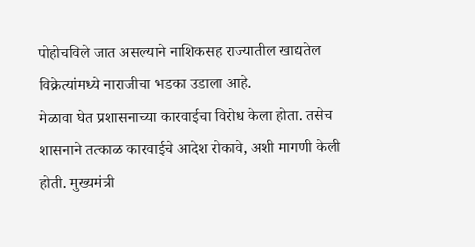पोहोचविले जात असल्याने नाशिकसह राज्यातील खाद्यतेल विक्रेत्यांमध्ये नाराजीचा भडका उडाला आहे.
मेळावा घेत प्रशासनाच्या कारवाईचा विरोध केला होता. तसेच शासनाने तत्काळ कारवाईचे आदेश रोकावे, अशी मागणी केली होती. मुख्यमंत्री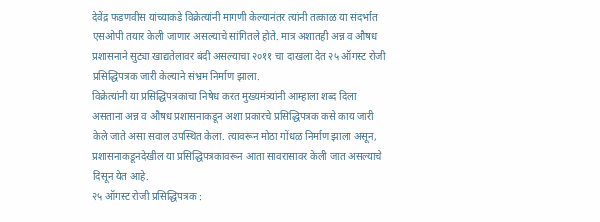देवेंद्र फडणवीस यांच्याकडे विक्रेत्यांनी मागणी केल्यानंतर त्यांनी तत्काळ या संदर्भात एसओपी तयार केली जाणार असल्याचे सांगितले होते. मात्र अशातही अन्न व औषध प्रशासनाने सुट्या खाद्यतेलावर बंदी असल्याचा २०११ चा दाखला देत २५ ऑगस्ट रोजी प्रसिद्धिपत्रक जारी केल्याने संभ्रम निर्माण झाला.
विक्रेत्यांनी या प्रसिद्धिपत्रकाचा निषेध करत मुख्यमंत्र्यांनी आम्हाला शब्द दिला असताना अन्न व औषध प्रशासनाकडून अशा प्रकारचे प्रसिद्धिपत्रक कसे काय जारी केले जाते असा सवाल उपस्थित केला. त्यावरून मोठा गोंधळ निर्माण झाला असून, प्रशासनाकडूनदेखील या प्रसिद्धिपत्रकावरून आता सावरासावर केली जात असल्याचे दिसून येत आहे.
२५ ऑगस्ट रोजी प्रसिद्धिपत्रक :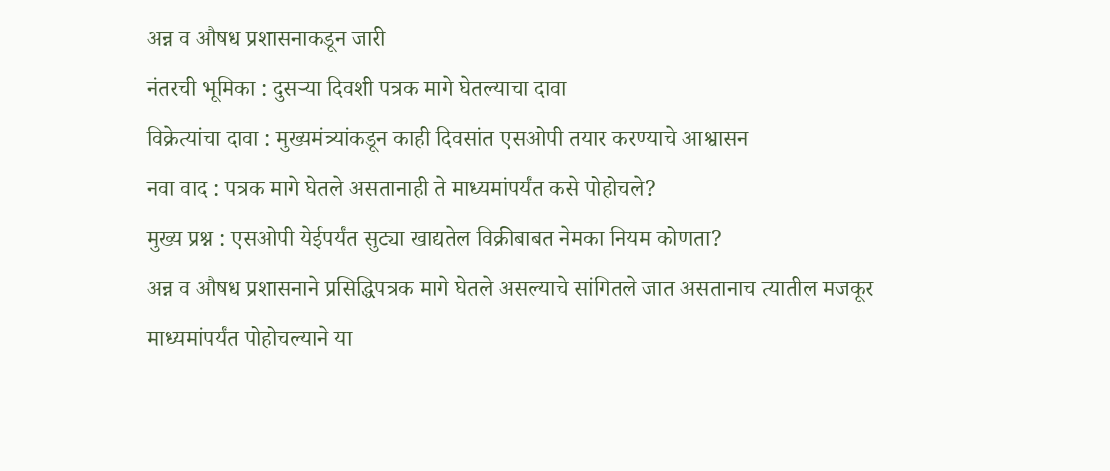अन्न व औषध प्रशासनाकडून जारी
नंतरची भूमिका : दुसऱ्या दिवशी पत्रक मागे घेतल्याचा दावा
विक्रेत्यांचा दावा : मुख्यमंत्र्यांकडून काही दिवसांत एसओपी तयार करण्याचे आश्वासन
नवा वाद : पत्रक मागे घेतले असतानाही ते माध्यमांपर्यंत कसे पोहोचले?
मुख्य प्रश्न : एसओपी येईपर्यंत सुट्या खाद्यतेल विक्रीबाबत नेमका नियम कोणता?
अन्न व औषध प्रशासनाने प्रसिद्धिपत्रक मागे घेतले असल्याचे सांगितले जात असतानाच त्यातील मजकूर माध्यमांपर्यंत पोहोचल्याने या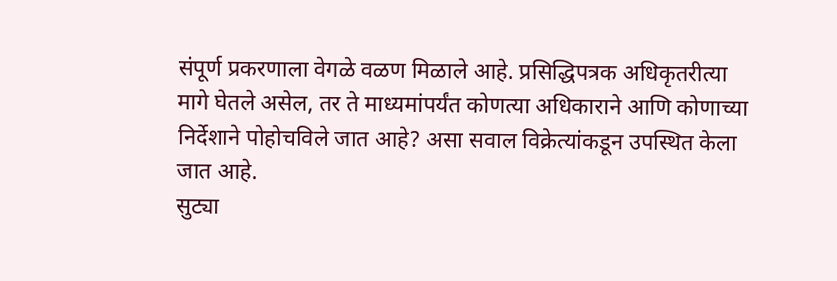संपूर्ण प्रकरणाला वेगळे वळण मिळाले आहे. प्रसिद्धिपत्रक अधिकृतरीत्या मागे घेतले असेल, तर ते माध्यमांपर्यंत कोणत्या अधिकाराने आणि कोणाच्या निर्देशाने पोहोचविले जात आहे? असा सवाल विक्रेत्यांकडून उपस्थित केला जात आहे.
सुट्या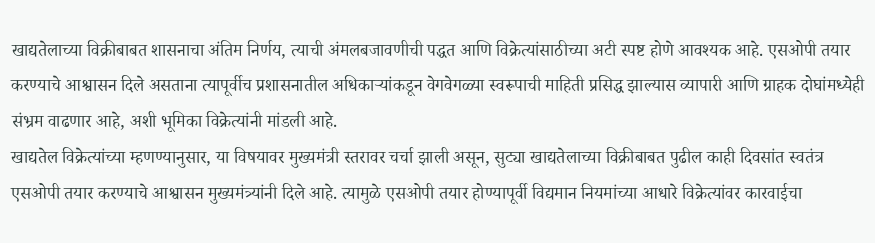खाद्यतेलाच्या विक्रीबाबत शासनाचा अंतिम निर्णय, त्याची अंमलबजावणीची पद्धत आणि विक्रेत्यांसाठीच्या अटी स्पष्ट होणे आवश्यक आहे. एसओपी तयार करण्याचे आश्वासन दिले असताना त्यापूर्वीच प्रशासनातील अधिकाऱ्यांकडून वेगवेगळ्या स्वरूपाची माहिती प्रसिद्ध झाल्यास व्यापारी आणि ग्राहक दोघांमध्येही संभ्रम वाढणार आहे, अशी भूमिका विक्रेत्यांनी मांडली आहे.
खाद्यतेल विक्रेत्यांच्या म्हणण्यानुसार, या विषयावर मुख्यमंत्री स्तरावर चर्चा झाली असून, सुट्या खाद्यतेलाच्या विक्रीबाबत पुढील काही दिवसांत स्वतंत्र एसओपी तयार करण्याचे आश्वासन मुख्यमंत्र्यांनी दिले आहे. त्यामुळे एसओपी तयार होण्यापूर्वी विद्यमान नियमांच्या आधारे विक्रेत्यांवर कारवाईचा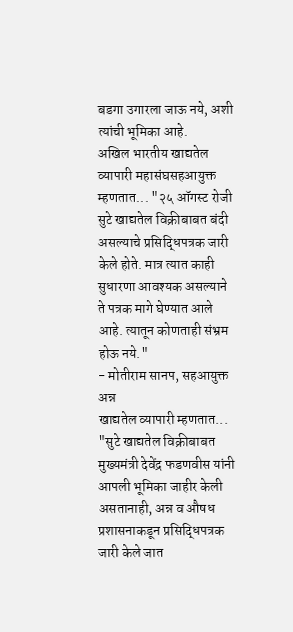बडगा उगारला जाऊ नये, अशी त्यांची भूमिका आहे.
अखिल भारतीय खाद्यतेल व्यापारी महासंघसहआयुक्त म्हणतात... "२५ ऑगस्ट रोजी सुटे खाद्यतेल विक्रीबाबत बंदी असल्याचे प्रसिद्धिपत्रक जारी केले होते. मात्र त्यात काही सुधारणा आवश्यक असल्याने ते पत्रक मागे घेण्यात आले आहे. त्यातून कोणताही संभ्रम होऊ नये."
- मोतीराम सानप, सहआयुक्त अन्न
खाद्यतेल व्यापारी म्हणतात... "सुटे खाद्यतेल विक्रीबाबत मुख्यमंत्री देवेंद्र फडणवीस यांनी आपली भूमिका जाहीर केली असतानाही, अन्न व औषध प्रशासनाकडून प्रसिद्धिपत्रक जारी केले जात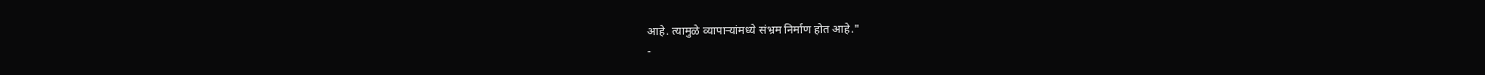आहे. त्यामुळे व्यापाऱ्यांमध्ये संभ्रम निर्माण होत आहे."
-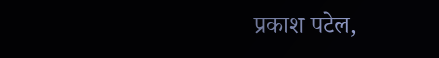प्रकाश पटेल,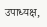उपाध्यक्ष,